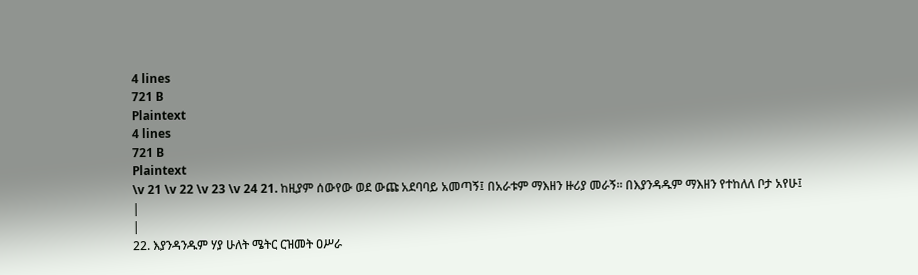4 lines
721 B
Plaintext
4 lines
721 B
Plaintext
\v 21 \v 22 \v 23 \v 24 21. ከዚያም ሰውየው ወደ ውጩ አደባባይ አመጣኝ፤ በአራቱም ማእዘን ዙሪያ መራኝ፡፡ በእያንዳዱም ማእዘን የተከለለ ቦታ አየሁ፤
|
|
22. እያንዳንዱም ሃያ ሁለት ሜትር ርዝመት ዐሥራ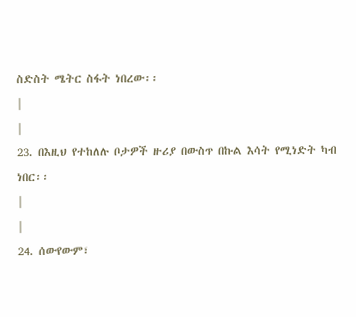ስድስት ሜትር ስፋት ነበረው፡፡
|
|
23. በእዚህ የተከለሉ ቦታዎች ዙሪያ በውስጥ በኩል እሳት የሚነድት ካብ ነበር፡፡
|
|
24. ሰውየውም፣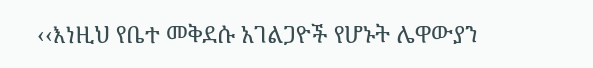‹‹እነዚህ የቤተ መቅደሱ አገልጋዮች የሆኑት ሌዋውያን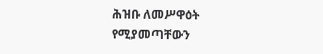ሕዝቡ ለመሥዋዕት የሚያመጣቸውን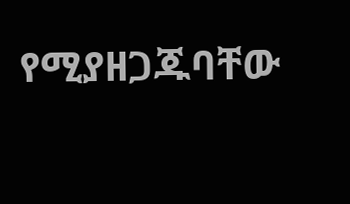የሚያዘጋጁባቸው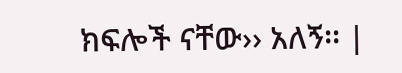ክፍሎች ናቸው›› አለኝ፡፡ |